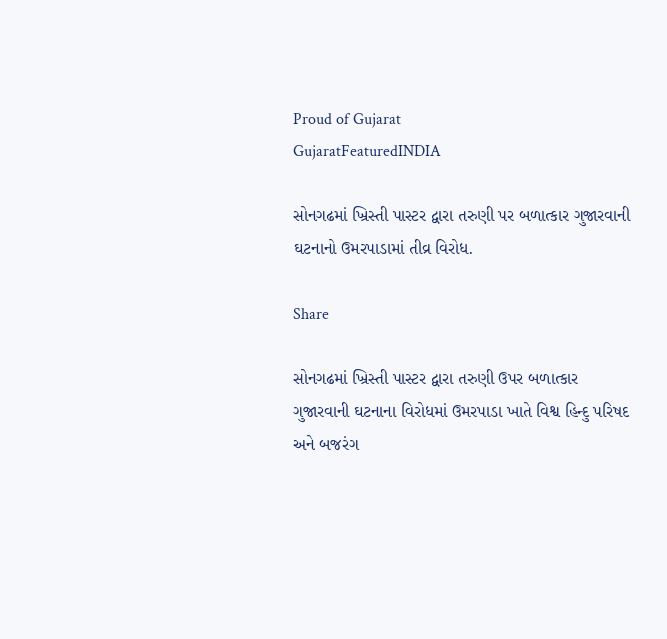Proud of Gujarat
GujaratFeaturedINDIA

સોનગઢમાં ખ્રિસ્તી પાસ્ટર દ્વારા તરુણી પર બળાત્કાર ગુજારવાની ઘટનાનો ઉમરપાડામાં તીવ્ર વિરોધ.

Share

સોનગઢમાં ખ્રિસ્તી પાસ્ટર દ્વારા તરુણી ઉપર બળાત્કાર ગુજારવાની ઘટનાના વિરોધમાં ઉમરપાડા ખાતે વિશ્વ હિન્દુ પરિષદ અને બજરંગ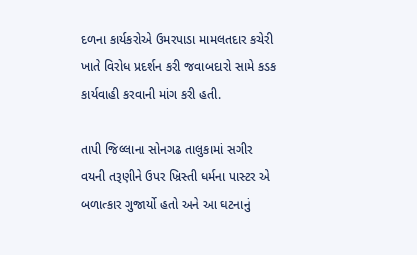દળના કાર્યકરોએ ઉમરપાડા મામલતદાર કચેરી ખાતે વિરોધ પ્રદર્શન કરી જવાબદારો સામે કડક કાર્યવાહી કરવાની માંગ કરી હતી.

તાપી જિલ્લાના સોનગઢ તાલુકામાં સગીર વયની તરૂણીને ઉપર ખ્રિસ્તી ધર્મના પાસ્ટર એ બળાત્કાર ગુજાર્યો હતો અને આ ઘટનાનું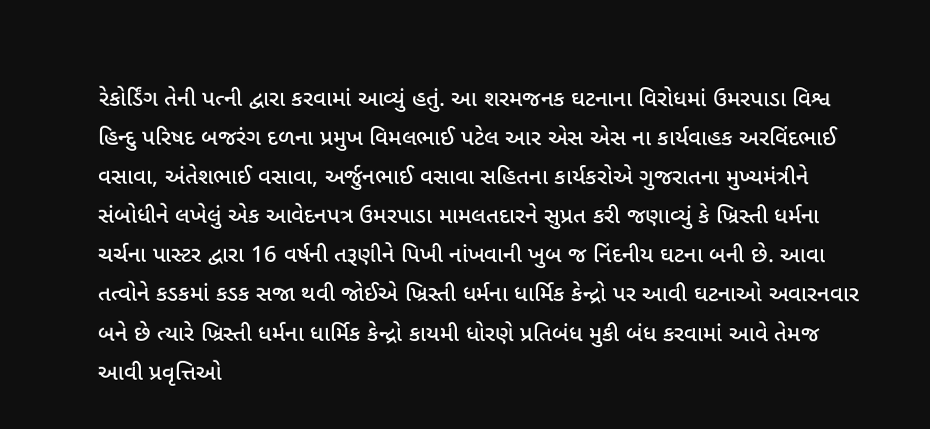રેકોર્ડિંગ તેની પત્ની દ્વારા કરવામાં આવ્યું હતું. આ શરમજનક ઘટનાના વિરોધમાં ઉમરપાડા વિશ્વ હિન્દુ પરિષદ બજરંગ દળના પ્રમુખ વિમલભાઈ પટેલ આર એસ એસ ના કાર્યવાહક અરવિંદભાઈ વસાવા, અંતેશભાઈ વસાવા, અર્જુનભાઈ વસાવા સહિતના કાર્યકરોએ ગુજરાતના મુખ્યમંત્રીને સંબોધીને લખેલું એક આવેદનપત્ર ઉમરપાડા મામલતદારને સુપ્રત કરી જણાવ્યું કે ખ્રિસ્તી ધર્મના ચર્ચના પાસ્ટર દ્વારા 16 વર્ષની તરૂણીને પિખી નાંખવાની ખુબ જ નિંદનીય ઘટના બની છે. આવા તત્વોને કડકમાં કડક સજા થવી જોઈએ ખ્રિસ્તી ધર્મના ધાર્મિક કેન્દ્રો પર આવી ઘટનાઓ અવારનવાર બને છે ત્યારે ખ્રિસ્તી ધર્મના ધાર્મિક કેન્દ્રો કાયમી ધોરણે પ્રતિબંધ મુકી બંધ કરવામાં આવે તેમજ આવી પ્રવૃત્તિઓ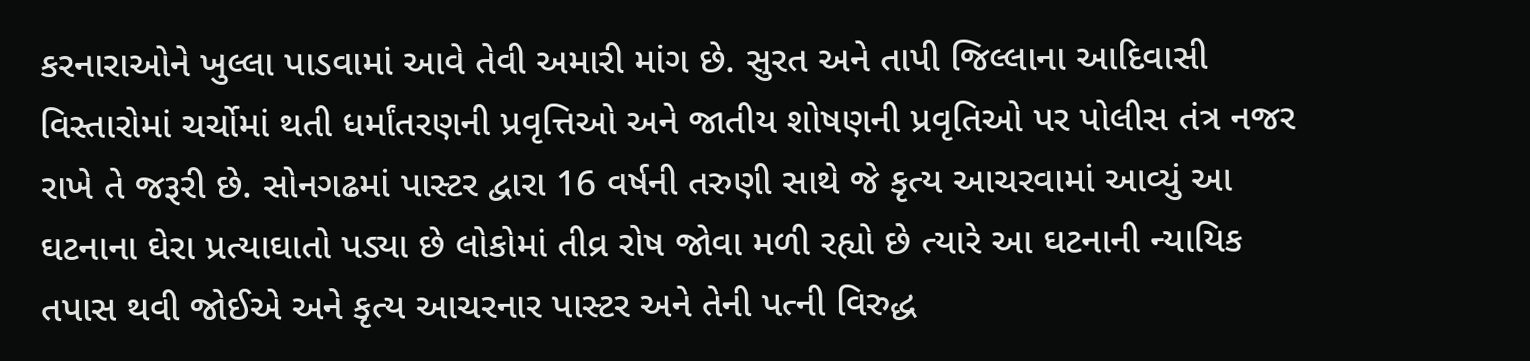કરનારાઓને ખુલ્લા પાડવામાં આવે તેવી અમારી માંગ છે. સુરત અને તાપી જિલ્લાના આદિવાસી વિસ્તારોમાં ચર્ચોમાં થતી ધર્માંતરણની પ્રવૃત્તિઓ અને જાતીય શોષણની પ્રવૃતિઓ પર પોલીસ તંત્ર નજર રાખે તે જરૂરી છે. સોનગઢમાં પાસ્ટર દ્વારા 16 વર્ષની તરુણી સાથે જે કૃત્ય આચરવામાં આવ્યું આ ઘટનાના ઘેરા પ્રત્યાઘાતો પડ્યા છે લોકોમાં તીવ્ર રોષ જોવા મળી રહ્યો છે ત્યારે આ ઘટનાની ન્યાયિક તપાસ થવી જોઈએ અને કૃત્ય આચરનાર પાસ્ટર અને તેની પત્ની વિરુદ્ધ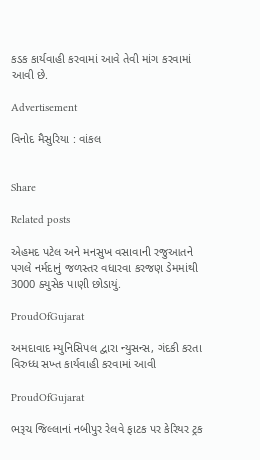કડક કાર્યવાહી કરવામાં આવે તેવી માંગ કરવામાં આવી છે.

Advertisement

વિનોદ મૈસુરિયા : વાંકલ


Share

Related posts

એહમદ પટેલ અને મનસુખ વસાવાની રજુઆતને પગલે નર્મદાનું જળસ્તર વધારવા કરજણ ડેમમાંથી 3000 ક્યુસેક પાણી છોડાયું.

ProudOfGujarat

અમદાવાદ મ્યુનિસિપલ દ્વારા ન્યુસન્સ, ગંદકી કરતા વિરુધ્ધ સખ્ત કાર્યવાહી કરવામાં આવી

ProudOfGujarat

ભરૂચ જિલ્લાનાં નબીપુર રેલવે ફાટક પર કેરિયર ટ્રક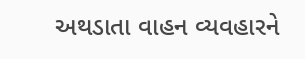અથડાતા વાહન વ્યવહારને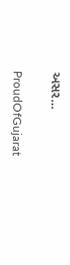અસર…

ProudOfGujarat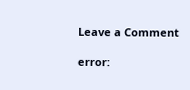Leave a Comment

error: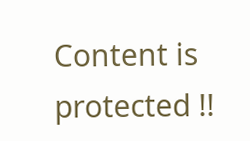Content is protected !!